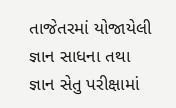તાજેતરમાં યોજાયેલી જ્ઞાન સાધના તથા જ્ઞાન સેતુ પરીક્ષામાં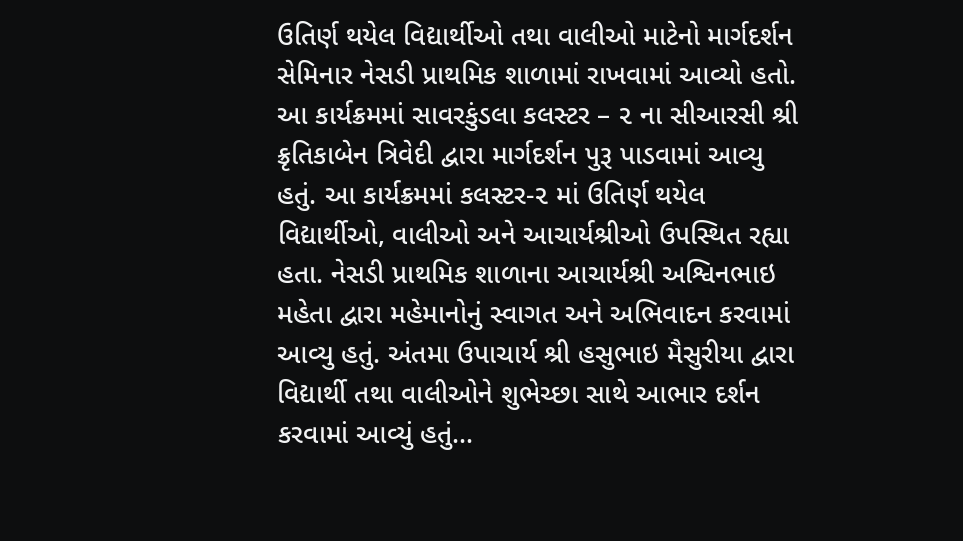ઉતિર્ણ થયેલ વિદ્યાર્થીઓ તથા વાલીઓ માટેનો માર્ગદર્શન સેમિનાર નેસડી પ્રાથમિક શાળામાં રાખવામાં આવ્યો હતો. આ કાર્યક્રમમાં સાવરકુંડલા કલસ્ટર – ૨ ના સીઆરસી શ્રી ક્રૃતિકાબેન ત્રિવેદી દ્વારા માર્ગદર્શન પુરૂ પાડવામાં આવ્યુ હતું. આ કાર્યક્રમમાં કલસ્ટર-૨ માં ઉતિર્ણ થયેલ વિદ્યાર્થીઓ, વાલીઓ અને આચાર્યશ્રીઓ ઉપસ્થિત રહ્યા હતા. નેસડી પ્રાથમિક શાળાના આચાર્યશ્રી અશ્વિનભાઇ મહેતા દ્વારા મહેમાનોનું સ્વાગત અને અભિવાદન કરવામાં આવ્યુ હતું. અંતમા ઉપાચાર્ય શ્રી હસુભાઇ મૈસુરીયા દ્વારા વિદ્યાર્થી તથા વાલીઓને શુભેચ્છા સાથે આભાર દર્શન કરવામાં આવ્યું હતું…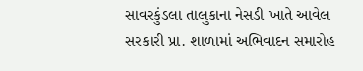સાવરકુંડલા તાલુકાના નેસડી ખાતે આવેલ સરકારી પ્રા. શાળામાં અભિવાદન સમારોહ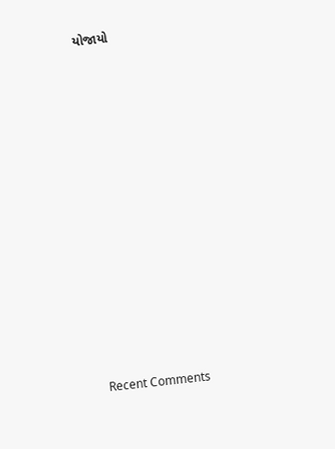યોજાયો













Recent Comments